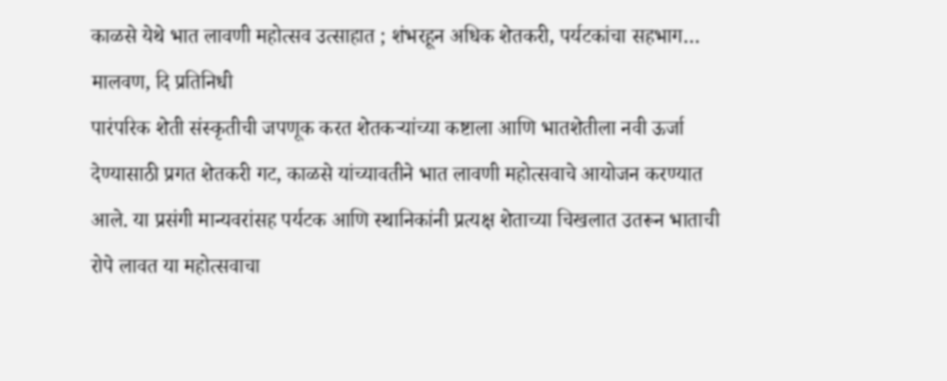काळसे येथे भात लावणी महोत्सव उत्साहात ; शंभरहून अधिक शेतकरी, पर्यटकांचा सहभाग…
मालवण, दि प्रतिनिधी
पारंपरिक शेती संस्कृतीची जपणूक करत शेतकऱ्यांच्या कष्टाला आणि भातशेतीला नवी ऊर्जा देण्यासाठी प्रगत शेतकरी गट, काळसे यांच्यावतीने भात लावणी महोत्सवाचे आयोजन करण्यात आले. या प्रसंगी मान्यवरांसह पर्यटक आणि स्थानिकांनी प्रत्यक्ष शेताच्या चिखलात उतरून भाताची रोपे लावत या महोत्सवाचा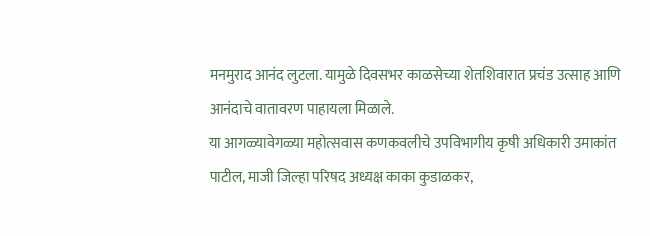मनमुराद आनंद लुटला. यामुळे दिवसभर काळसेच्या शेतशिवारात प्रचंड उत्साह आणि आनंदाचे वातावरण पाहायला मिळाले.
या आगळ्यावेगळ्या महोत्सवास कणकवलीचे उपविभागीय कृषी अधिकारी उमाकांत पाटील, माजी जिल्हा परिषद अध्यक्ष काका कुडाळकर,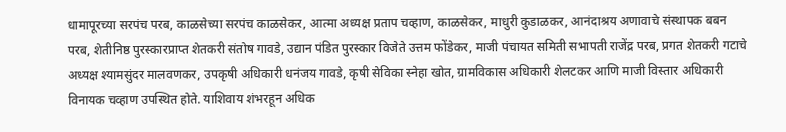धामापूरच्या सरपंच परब, काळसेच्या सरपंच काळसेकर, आत्मा अध्यक्ष प्रताप चव्हाण, काळसेकर, माधुरी कुडाळकर, आनंदाश्रय अणावाचे संस्थापक बबन परब, शेतीनिष्ठ पुरस्कारप्राप्त शेतकरी संतोष गावडे, उद्यान पंडित पुरस्कार विजेते उत्तम फोंडेकर, माजी पंचायत समिती सभापती राजेंद्र परब, प्रगत शेतकरी गटाचे अध्यक्ष श्यामसुंदर मालवणकर, उपकृषी अधिकारी धनंजय गावडे, कृषी सेविका स्नेहा खोत, ग्रामविकास अधिकारी शेलटकर आणि माजी विस्तार अधिकारी विनायक चव्हाण उपस्थित होते. याशिवाय शंभरहून अधिक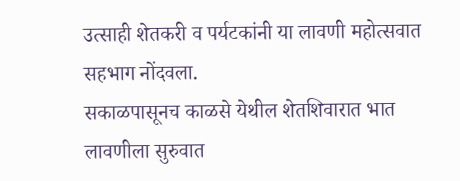उत्साही शेतकरी व पर्यटकांनी या लावणी महोत्सवात सहभाग नोंदवला.
सकाळपासूनच काळसे येथील शेतशिवारात भात लावणीला सुरुवात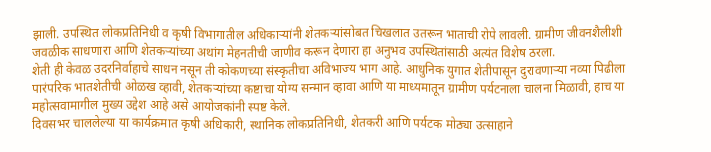झाली. उपस्थित लोकप्रतिनिधी व कृषी विभागातील अधिकाऱ्यांनी शेतकऱ्यांसोबत चिखलात उतरून भाताची रोपे लावली. ग्रामीण जीवनशैलीशी जवळीक साधणारा आणि शेतकऱ्यांच्या अथांग मेहनतीची जाणीव करून देणारा हा अनुभव उपस्थितांसाठी अत्यंत विशेष ठरला.
शेती ही केवळ उदरनिर्वाहाचे साधन नसून ती कोकणच्या संस्कृतीचा अविभाज्य भाग आहे. आधुनिक युगात शेतीपासून दुरावणाऱ्या नव्या पिढीला पारंपरिक भातशेतीची ओळख व्हावी, शेतकऱ्यांच्या कष्टाचा योग्य सन्मान व्हावा आणि या माध्यमातून ग्रामीण पर्यटनाला चालना मिळावी, हाच या महोत्सवामागील मुख्य उद्देश आहे असे आयोजकांनी स्पष्ट केले.
दिवसभर चाललेल्या या कार्यक्रमात कृषी अधिकारी, स्थानिक लोकप्रतिनिधी, शेतकरी आणि पर्यटक मोठ्या उत्साहाने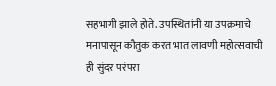सहभागी झाले होते. उपस्थितांनी या उपक्रमाचे मनापासून कौतुक करत भात लावणी महोत्सवाची ही सुंदर परंपरा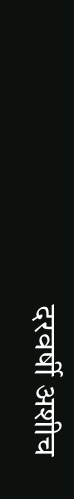दरवर्षी अशीच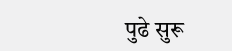पुढे सुरू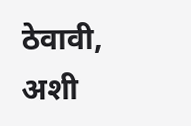ठेवावी, अशी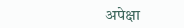अपेक्षा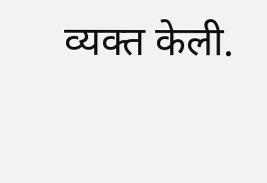व्यक्त केली.